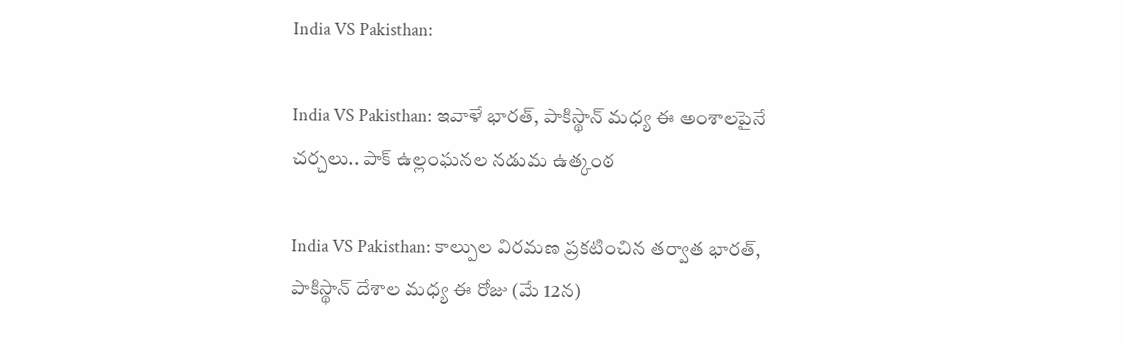India VS Pakisthan:

India VS Pakisthan: ఇవాళే భార‌త్‌, పాకిస్థాన్ మ‌ధ్య ఈ అంశాల‌పైనే చ‌ర్చ‌లు.. పాక్ ఉల్లంఘ‌న‌ల‌ న‌డుమ ఉత్కంఠ‌

India VS Pakisthan: కాల్పుల విర‌మ‌ణ ప్ర‌క‌టించిన తర్వాత భార‌త్‌, పాకిస్థాన్ దేశాల మ‌ధ్య ఈ రోజు (మే 12న‌)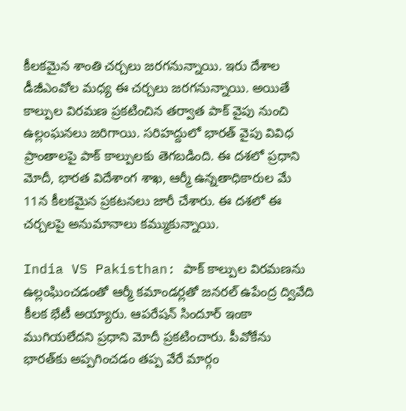కీల‌క‌మైన‌ శాంతి చ‌ర్చ‌లు జ‌ర‌గ‌నున్నాయి. ఇరు దేశాల డీజీఎంవోల మ‌ధ్య ఈ చ‌ర్చ‌లు జ‌ర‌గ‌నున్నాయి. అయితే కాల్పుల విర‌మ‌ణ ప్ర‌క‌టించిన త‌ర్వాత పాక్ వైపు నుంచి ఉల్లంఘ‌న‌లు జ‌రిగాయి. స‌రిహద్దులో భార‌త్ వైపు వివిధ ప్రాంతాల‌పై పాక్ కాల్పుల‌కు తెగ‌బ‌డింది. ఈ ద‌శ‌లో ప్ర‌ధాని మోదీ, భార‌త విదేశాంగ శాఖ‌, ఆర్మీ ఉన్న‌తాధికారుల మే 11న కీల‌క‌మైన ప్ర‌క‌ట‌న‌లు జారీ చేశారు. ఈ ద‌శ‌లో ఈ చ‌ర్చ‌ల‌పై అనుమానాలు క‌మ్ముకున్నాయి.

India VS Pakisthan: పాక్ కాల్పుల విర‌మ‌ణను ఉల్లంఘించ‌డంతో ఆర్మీ క‌మాండ‌ర్ల‌తో జ‌న‌ర‌ల్ ఉపేంద్ర ద్వివేది కీల‌క భేటీ అయ్యారు. ఆప‌రేష‌న్ సిందూర్ ఇంకా ముగియ‌లేద‌ని ప్ర‌ధాని మోదీ ప్ర‌క‌టించారు. పీవోకేను భార‌త్‌కు అప్ప‌గించ‌డం త‌ప్ప వేరే మార్గం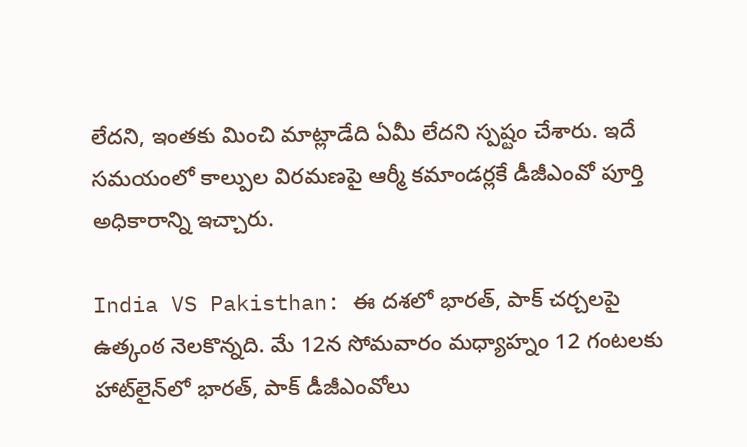లేద‌ని, ఇంత‌కు మించి మాట్లాడేది ఏమీ లేద‌ని స్ప‌ష్టం చేశారు. ఇదే స‌మ‌యంలో కాల్పుల విర‌మ‌ణ‌పై ఆర్మీ క‌మాండ‌ర్ల‌కే డీజీఎంవో పూర్తి అధికారాన్ని ఇచ్చారు.

India VS Pakisthan: ఈ ద‌శ‌లో భార‌త్‌, పాక్ చ‌ర్చ‌ల‌పై ఉత్కంఠ నెల‌కొన్న‌ది. మే 12న సోమ‌వారం మ‌ధ్యాహ్నం 12 గంట‌ల‌కు హాట్‌లైన్‌లో భార‌త్‌, పాక్ డీజీఎంవోలు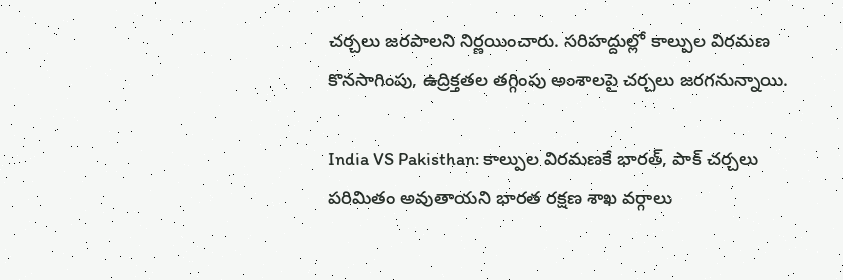చ‌ర్చ‌లు జ‌ర‌పాల‌ని నిర్ణ‌యించారు. స‌రిహ‌ద్దుల్లో కాల్పుల విర‌మ‌ణ కొన‌సాగింపు, ఉద్రిక్త‌త‌ల త‌గ్గింపు అంశాల‌పై చ‌ర్చ‌లు జ‌ర‌గ‌నున్నాయి.

India VS Pakisthan: కాల్పుల విర‌మ‌ణ‌కే భార‌త్‌, పాక్ చ‌ర్చ‌లు ప‌రిమితం అవుతాయ‌ని భార‌త‌ ర‌క్ష‌ణ శాఖ వ‌ర్గాలు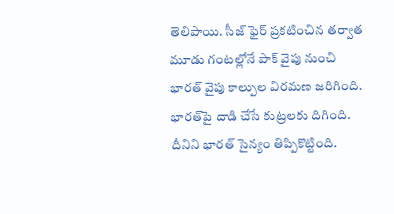తెలిపాయి. సీజ్ ఫైర్ ప్ర‌క‌టించిన త‌ర్వాత మూడు గంట‌ల్లోనే పాక్ వైపు నుంచి భార‌త్ వైపు కాల్పుల విర‌మ‌ణ జ‌రిగింది. భార‌త్‌పై దాడి చేసే కుట్ర‌లకు దిగింది. దీనిని భార‌త్ సైన్యం తిప్పికొట్టింది.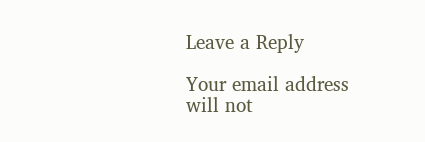Leave a Reply

Your email address will not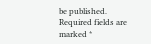be published. Required fields are marked *